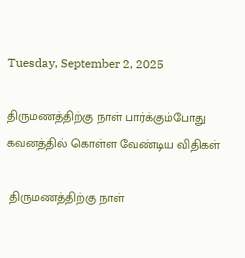Tuesday, September 2, 2025

திருமணத்திற்கு நாள் பார்க்கும்போது கவனத்தில் கொள்ள‍ வேண்டிய விதிகள்

 திருமணத்திற்கு நாள்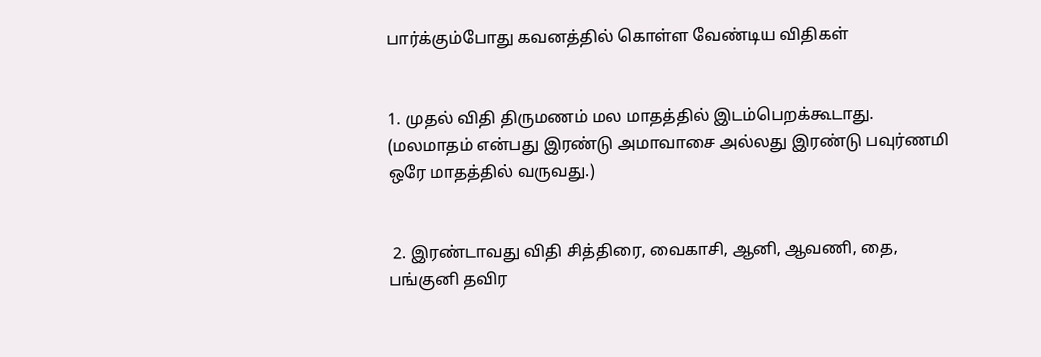பார்க்கும்போது கவனத்தில் கொள்ள‍ வேண்டிய விதிகள்


1. முதல் விதி திருமணம் மல மாதத்தில் இடம்பெறக்கூடாது. (மலமாதம் என்பது இரண்டு அமாவாசை அல்லது இரண்டு பவுர்ணமி ஒரே மாதத்தில் வருவது.)


 2. இரண்டாவது விதி சித்திரை, வைகாசி, ஆனி, ஆவணி, தை, பங்குனி தவிர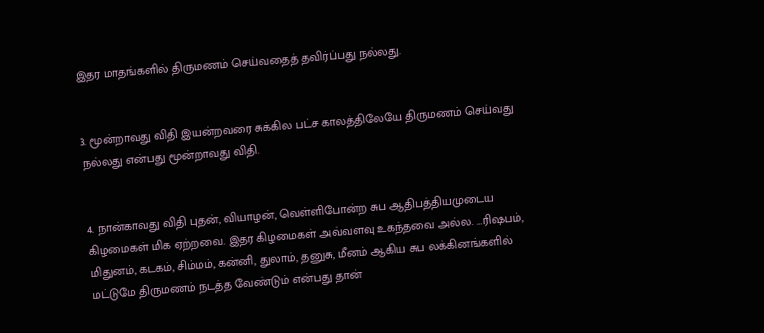இதர மாதங்களில் திருமணம் செய்வதைத் தவிர்ப்பது நல்லது.


3. மூன்றாவது விதி இயன்றவரை சுக்கில பட்ச காலத்திலேயே திருமணம் செய்வது நல்லது என்பது மூன்றாவது விதி.


4. நான்காவது விதி புதன், வியாழன், வெள்ளிபோன்ற சுப ஆதிபத்தியமுடைய கிழமைகள் மிக ஏற்றவை. இதர கிழமைகள் அவ்வளவு உகந்தவை அல்ல. …ரிஷபம், மிதுனம், கடகம், சிம்மம், கன்னி, துலாம், தனுசு, மீனம் ஆகிய சுப லக்கினங்களில் மட்டுமே திருமணம் நடத்த வேண்டும் என்பது தான்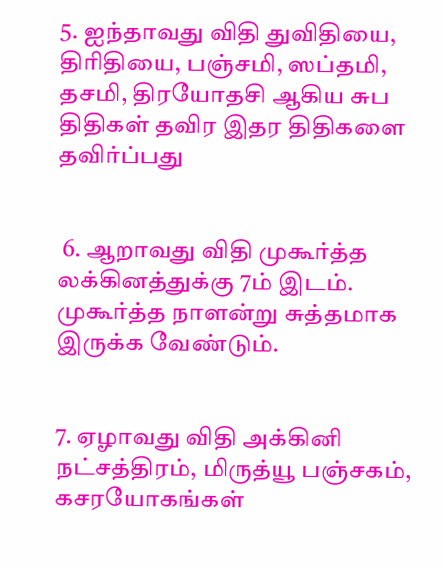5. ஐந்தாவது விதி துவிதியை, திரிதியை, பஞ்சமி, ஸப்தமி, தசமி, திரயோதசி ஆகிய சுப திதிகள் தவிர இதர திதிகளை தவிர்ப்பது


 6. ஆறாவது விதி முகூர்த்த லக்கினத்துக்கு 7ம் இடம். முகூர்த்த நாளன்று சுத்தமாக இருக்க வேண்டும்.


7. ஏழாவது விதி அக்கினி நட்சத்திரம், மிருத்யூ பஞ்சகம், கசரயோகங்கள்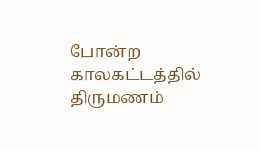போன்ற காலகட்டத்தில் திருமணம்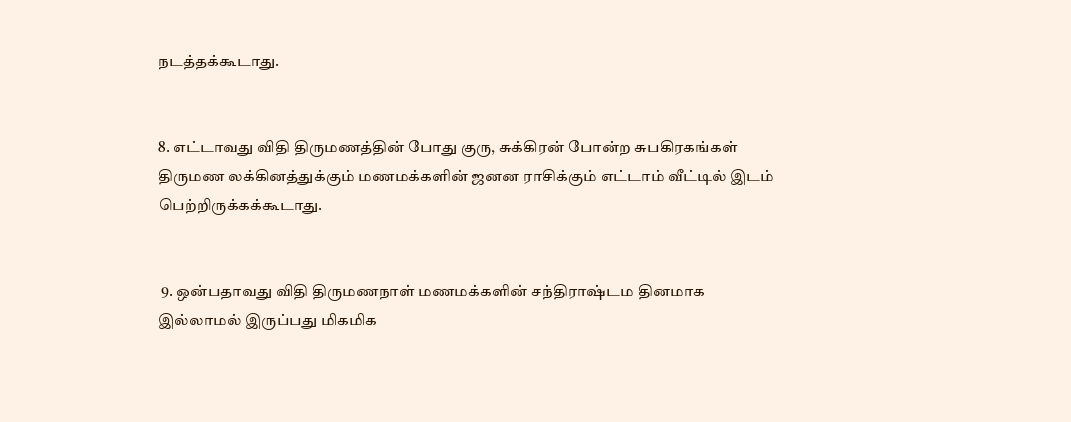நடத்தக்கூடாது.


8. எட்டாவது விதி திருமணத்தின் போது குரு, சுக்கிரன் போன்ற சுபகிரகங்கள் திருமண லக்கினத்துக்கும் மணமக்களின் ஜனன ராசிக்கும் எட்டாம் வீட்டில் இடம் பெற்றிருக்கக்கூடாது.


 9. ஒன்பதாவது விதி திருமணநாள் மணமக்களின் சந்திராஷ்டம தினமாக இல்லாமல் இருப்பது மிகமிக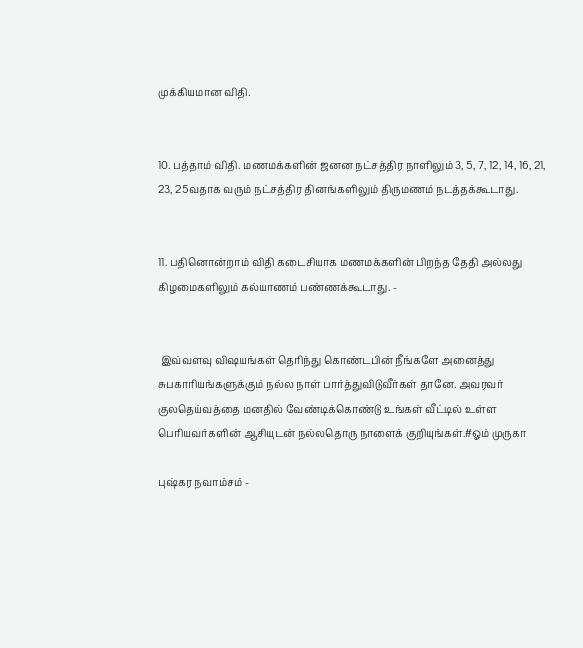முக்கியமான விதி.


10. பத்தாம் விதி. மணமக்களின் ஜனன நட்சத்திர நாளிலும் 3, 5, 7, 12, 14, 16, 21, 23, 25வதாக வரும் நட்சத்திர தினங்களிலும் திருமணம் நடத்தக்கூடாது.


11. பதினொன்றாம் விதி கடைசியாக மணமக்களின் பிறந்த தேதி அல்லது கிழமைகளிலும் கல்யாணம் பண்ணக்கூடாது. -


 இவ்வளவு விஷயங்கள் தெரிந்து கொண்டபின் நீங்களே அனைத்து சுபகாரியங்களுக்கும் நல்ல நாள் பார்த்துவிடுவீர்கள் தானே. அவரவர் குலதெய்வத்தை மனதில் வேண்டிக்கொண்டு உங்கள் வீட்டில் உள்ள பெரியவர்களின் ஆசியுடன் நல்லதொரு நாளைக் குறியுங்கள்.#ஓம் முருகா

புஷ்கர நவாம்சம் -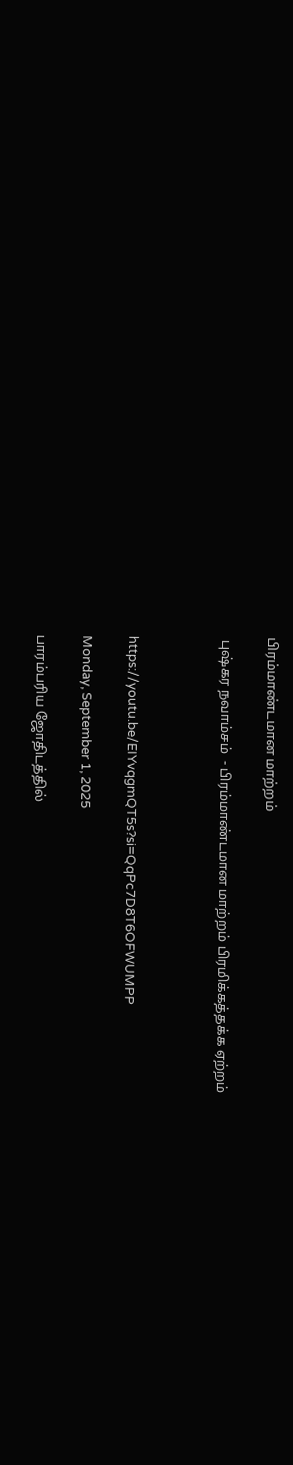பிரம்மாண்டமான மாற்றம்

 புஷ்கர நவாம்சம்  - பிரம்மாண்டமான மாற்றம் பிரமிக்கத்தக்க ஏற்றம்



https://youtu.be/EIYvqgmQT5s?si=QqPc7D8T6OFWUMPP

Monday, September 1, 2025

பாரம்பரிய ஜோதிடத்தில்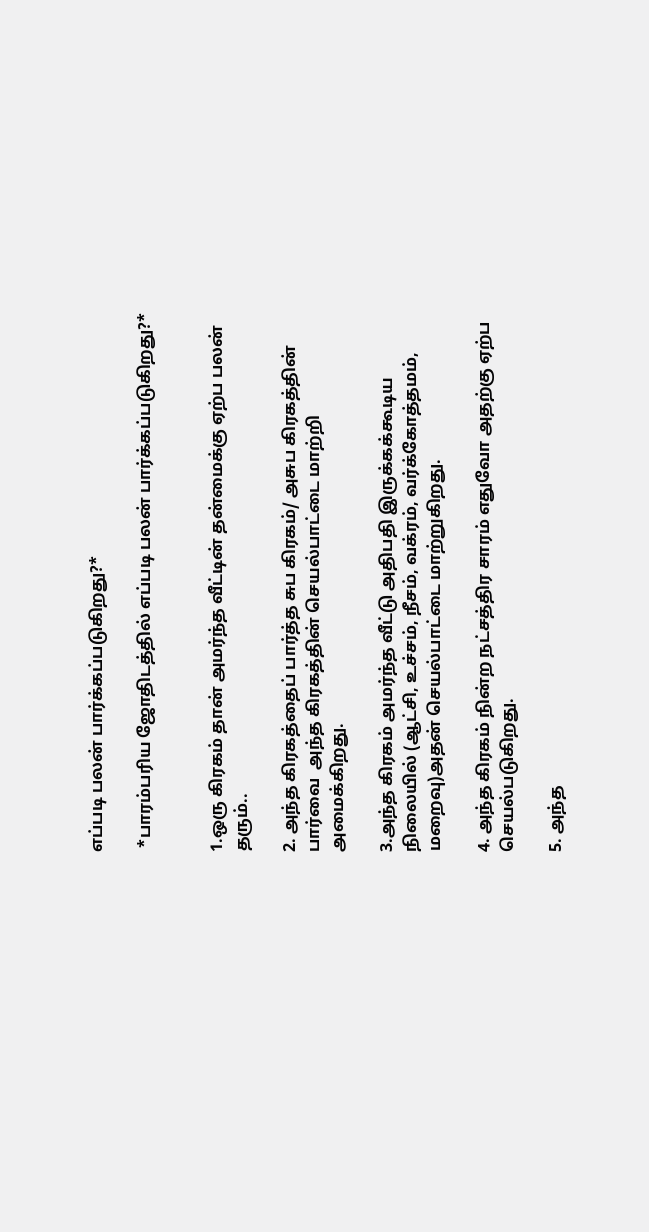எப்படி பலன் பார்க்கப்படுகிறது?*

 *பாரம்பரிய ஜோதிடத்தில் எப்படி பலன் பார்க்கப்படுகிறது?*


1.ஒரு கிரகம் தான் அமர்ந்த வீட்டின் தன்மைக்கு ஏற்ப பலன் தரும்..

2. அந்த கிரகத்தைப் பார்த்த சுப கிரகம்/ அசுப கிரகத்தின் பார்வை  அந்த கிரகத்தின் செயல்பாட்டை மாற்றி அமைக்கிறது.

3.அந்த கிரகம் அமர்ந்த வீட்டு அதிபதி இருக்கக்கூடிய நிலையில் (ஆட்சி, உச்சம், நீசம், வக்ரம், வர்க்கோத்தமம், மறைவு)அதன் செயல்பாட்டை மாற்றுகிறது.

4. அந்த கிரகம் நின்ற நட்சத்திர சாரம் எதுவோ அதற்கு ஏற்ப செயல்படுகிறது.

5. அந்த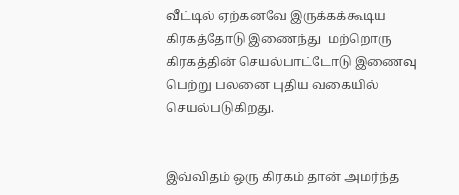வீட்டில் ஏற்கனவே இருக்கக்கூடிய கிரகத்தோடு இணைந்து  மற்றொரு கிரகத்தின் செயல்பாட்டோடு இணைவு பெற்று பலனை புதிய வகையில் செயல்படுகிறது.


இவ்விதம் ஒரு கிரகம் தான் அமர்ந்த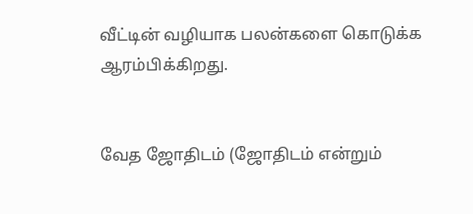வீட்டின் வழியாக பலன்களை கொடுக்க ஆரம்பிக்கிறது.


வேத ஜோதிடம் (ஜோதிடம் என்றும்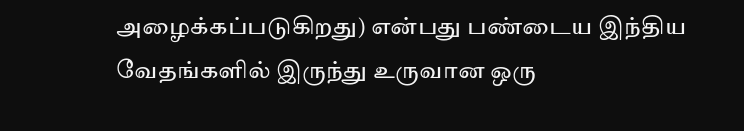அழைக்கப்படுகிறது) என்பது பண்டைய இந்திய வேதங்களில் இருந்து உருவான ஒரு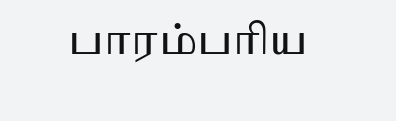பாரம்பரிய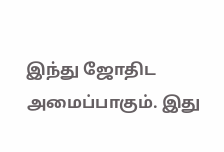இந்து ஜோதிட அமைப்பாகும். இது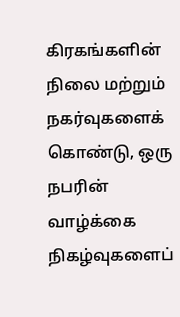கிரகங்களின் நிலை மற்றும் நகர்வுகளைக் கொண்டு, ஒரு நபரின் வாழ்க்கை நிகழ்வுகளைப்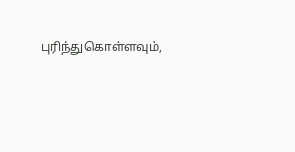புரிந்துகொள்ளவும்,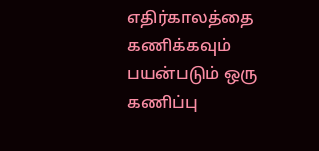எதிர்காலத்தை கணிக்கவும் பயன்படும் ஒரு கணிப்பு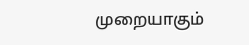முறையாகும்